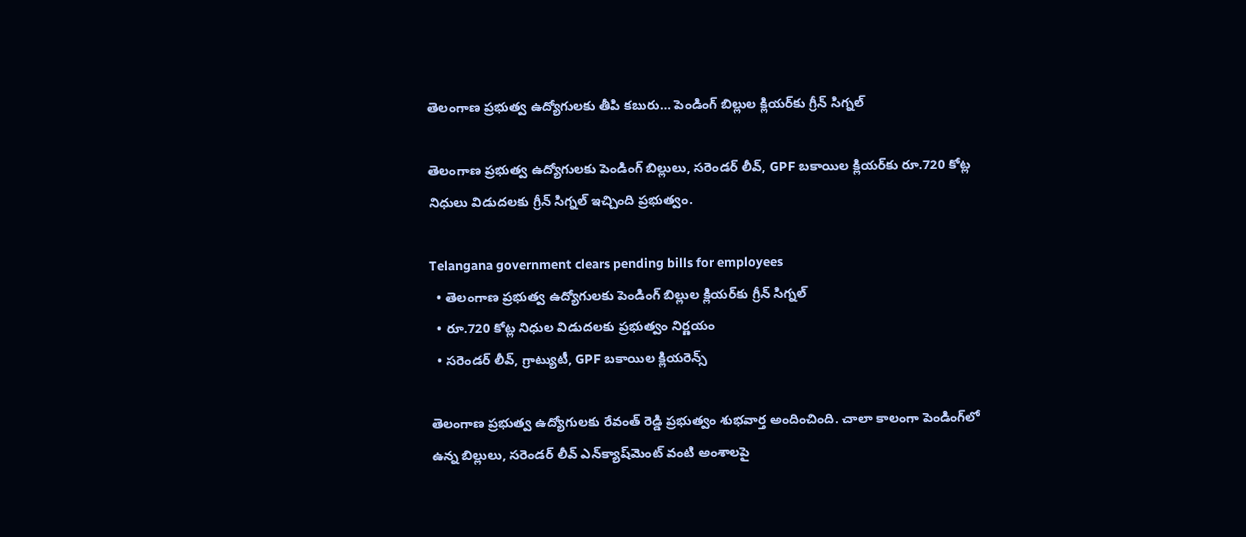తెలంగాణ ప్రభుత్వ ఉద్యోగులకు తీపి కబురు… పెండింగ్ బిల్లుల క్లియర్‌కు గ్రీన్ సిగ్నల్

తెలంగాణ ప్రభుత్వ ఉద్యోగులకు పెండింగ్ బిల్లులు, సరెండర్ లీవ్, GPF బకాయిల క్లియర్‌కు రూ.720 కోట్ల నిధులు విడుదలకు గ్రీన్ సిగ్నల్ ఇచ్చింది ప్రభుత్వం.

Telangana government clears pending bills for employees
  • తెలంగాణ ప్రభుత్వ ఉద్యోగులకు పెండింగ్ బిల్లుల క్లియర్‌కు గ్రీన్ సిగ్నల్
  • రూ.720 కోట్ల నిధుల విడుదలకు ప్రభుత్వం నిర్ణయం
  • సరెండర్ లీవ్, గ్రాట్యుటీ, GPF బకాయిల క్లియరెన్స్

తెలంగాణ ప్రభుత్వ ఉద్యోగులకు రేవంత్ రెడ్డి ప్రభుత్వం శుభవార్త అందించింది. చాలా కాలంగా పెండింగ్‌లో ఉన్న బిల్లులు, సరెండర్ లీవ్ ఎన్‌క్యాష్‌మెంట్ వంటి అంశాలపై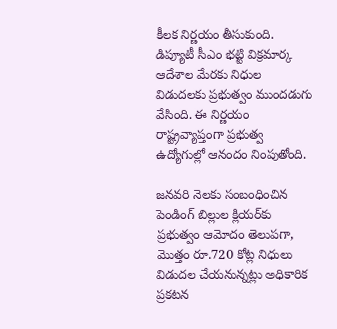కీలక నిర్ణయం తీసుకుంది. డిప్యూటీ సీఎం భట్టి విక్రమార్క ఆదేశాల మేరకు నిధుల విడుదలకు ప్రభుత్వం ముందడుగు వేసింది. ఈ నిర్ణయం రాష్ట్రవ్యాప్తంగా ప్రభుత్వ ఉద్యోగుల్లో ఆనందం నింపుతోంది.

జనవరి నెలకు సంబంధించిన పెండింగ్ బిల్లుల క్లియర్‌కు ప్రభుత్వం ఆమోదం తెలుప‌గా, మొత్తం రూ.720 కోట్ల నిధులు విడుదల చేయనున్నట్లు అధికారిక ప్రకటన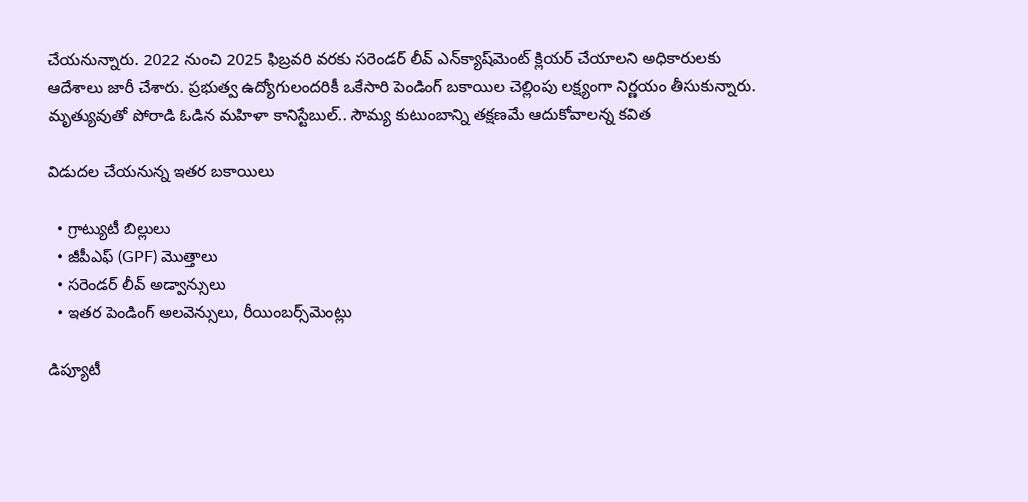చేయ‌నున్నారు. 2022 నుంచి 2025 ఫిబ్రవరి వరకు సరెండర్ లీవ్ ఎన్‌క్యాష్‌మెంట్ క్లియర్ చేయాలని అధికారులకు ఆదేశాలు జారీ చేశారు. ప్రభుత్వ ఉద్యోగులందరికీ ఒకేసారి పెండింగ్ బకాయిల చెల్లింపు లక్ష్యంగా నిర్ణయం తీసుకున్నారు.
మృత్యువుతో పోరాడి ఓడిన మ‌హిళా కానిస్టేబుల్.. సౌమ్య కుటుంబాన్ని తక్షణమే ఆదుకోవాలన్న‌ కవిత

విడుదల చేయనున్న ఇతర బకాయిలు

  • గ్రాట్యుటీ బిల్లులు
  • జీపీఎఫ్ (GPF) మొత్తాలు
  • సరెండర్ లీవ్ అడ్వాన్సులు
  • ఇతర పెండింగ్ అలవెన్సులు, రీయింబర్స్‌మెంట్లు

డిప్యూటీ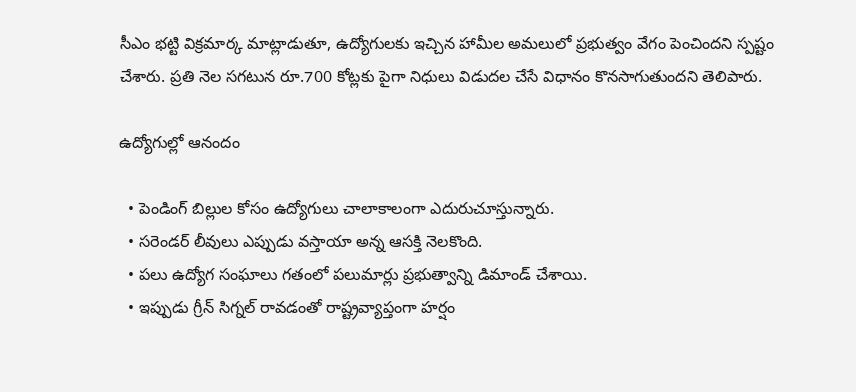సీఎం భట్టి విక్రమార్క మాట్లాడుతూ, ఉద్యోగులకు ఇచ్చిన హామీల అమలులో ప్రభుత్వం వేగం పెంచిందని స్పష్టం చేశారు. ప్రతి నెల సగటున రూ.700 కోట్లకు పైగా నిధులు విడుదల చేసే విధానం కొనసాగుతుందని తెలిపారు.

ఉద్యోగుల్లో ఆనందం

  • పెండింగ్ బిల్లుల కోసం ఉద్యోగులు చాలాకాలంగా ఎదురుచూస్తున్నారు.
  • సరెండర్ లీవులు ఎప్పుడు వస్తాయా అన్న ఆసక్తి నెలకొంది.
  • పలు ఉద్యోగ సంఘాలు గతంలో పలుమార్లు ప్రభుత్వాన్ని డిమాండ్ చేశాయి.
  • ఇప్పుడు గ్రీన్ సిగ్నల్ రావడంతో రాష్ట్రవ్యాప్తంగా హర్షం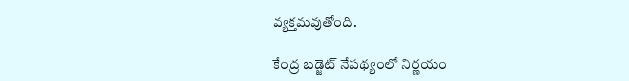వ్యక్తమవుతోంది.

కేంద్ర బడ్జెట్ నేపథ్యంలో నిర్ణయం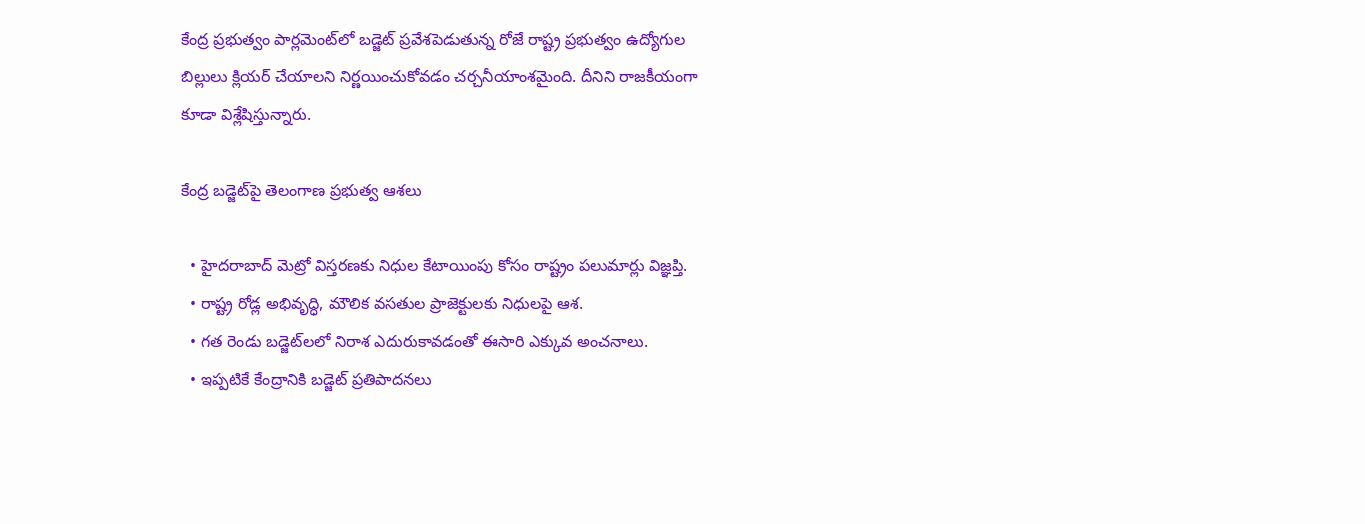కేంద్ర ప్రభుత్వం పార్లమెంట్‌లో బడ్జెట్ ప్రవేశపెడుతున్న రోజే రాష్ట్ర ప్రభుత్వం ఉద్యోగుల బిల్లులు క్లియర్ చేయాలని నిర్ణయించుకోవడం చర్చనీయాంశమైంది. దీనిని రాజకీయంగా కూడా విశ్లేషిస్తున్నారు.

కేంద్ర బడ్జెట్‌పై తెలంగాణ ప్రభుత్వ ఆశలు

  • హైదరాబాద్ మెట్రో విస్తరణకు నిధుల కేటాయింపు కోసం రాష్ట్రం పలుమార్లు విజ్ఞప్తి.
  • రాష్ట్ర రోడ్ల అభివృద్ధి, మౌలిక వసతుల ప్రాజెక్టులకు నిధులపై ఆశ.
  • గత రెండు బడ్జెట్‌లలో నిరాశ ఎదురుకావడంతో ఈసారి ఎక్కువ అంచనాలు.
  • ఇప్పటికే కేంద్రానికి బడ్జెట్ ప్రతిపాదనలు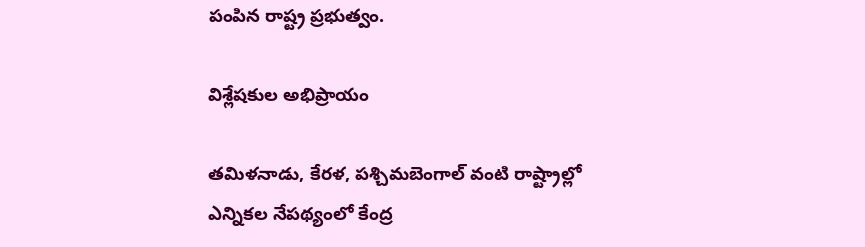పంపిన రాష్ట్ర ప్రభుత్వం.

విశ్లేషకుల అభిప్రాయం

తమిళనాడు, కేరళ, పశ్చిమబెంగాల్ వంటి రాష్ట్రాల్లో ఎన్నికల నేపథ్యంలో కేంద్ర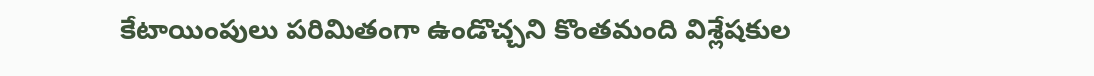కేటాయింపులు పరిమితంగా ఉండొచ్చని కొంతమంది విశ్లేషకుల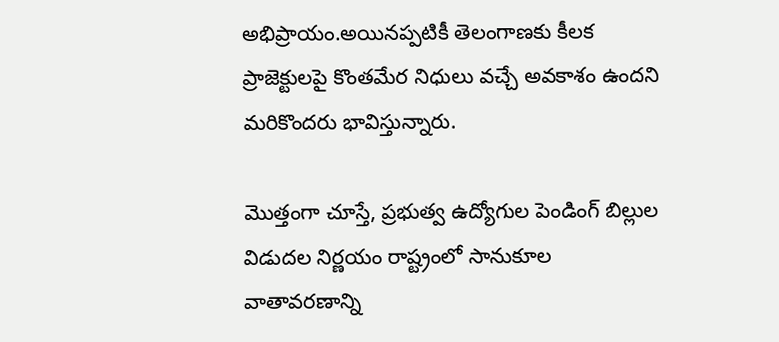అభిప్రాయం.అయినప్పటికీ తెలంగాణకు కీలక ప్రాజెక్టులపై కొంతమేర నిధులు వచ్చే అవకాశం ఉందని మరికొందరు భావిస్తున్నారు.

మొత్తంగా చూస్తే, ప్రభుత్వ ఉద్యోగుల పెండింగ్ బిల్లుల విడుదల నిర్ణయం రాష్ట్రంలో సానుకూల వాతావరణాన్ని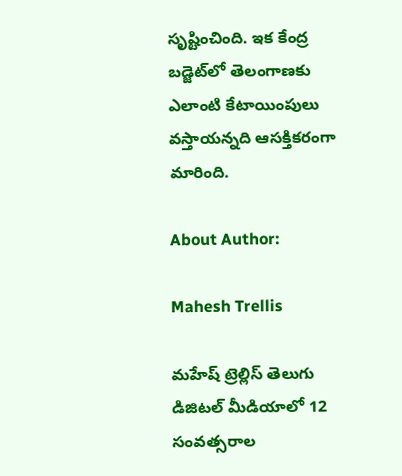సృష్టించింది. ఇక కేంద్ర బడ్జెట్‌లో తెలంగాణకు ఎలాంటి కేటాయింపులు వస్తాయన్నది ఆసక్తికరంగా మారింది.

About Author:

Mahesh Trellis

మహేష్ ట్రెల్లిస్ తెలుగు డిజిటల్ మీడియాలో 12 సంవత్సరాల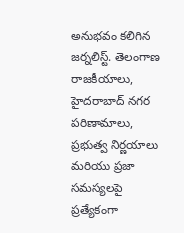అనుభవం కలిగిన జర్నలిస్ట్‌. తెలంగాణ రాజకీయాలు, హైదరాబాద్ నగర పరిణామాలు, ప్రభుత్వ నిర్ణయాలు మరియు ప్రజా సమస్యలపై ప్రత్యేకంగా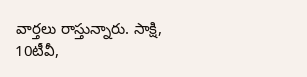వార్తలు రాస్తున్నారు. సాక్షి, 10టీవీ,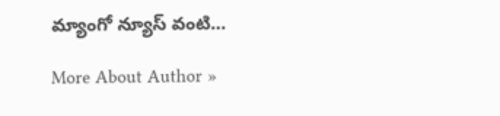మ్యాంగో న్యూస్ వంటి…

More About Author »